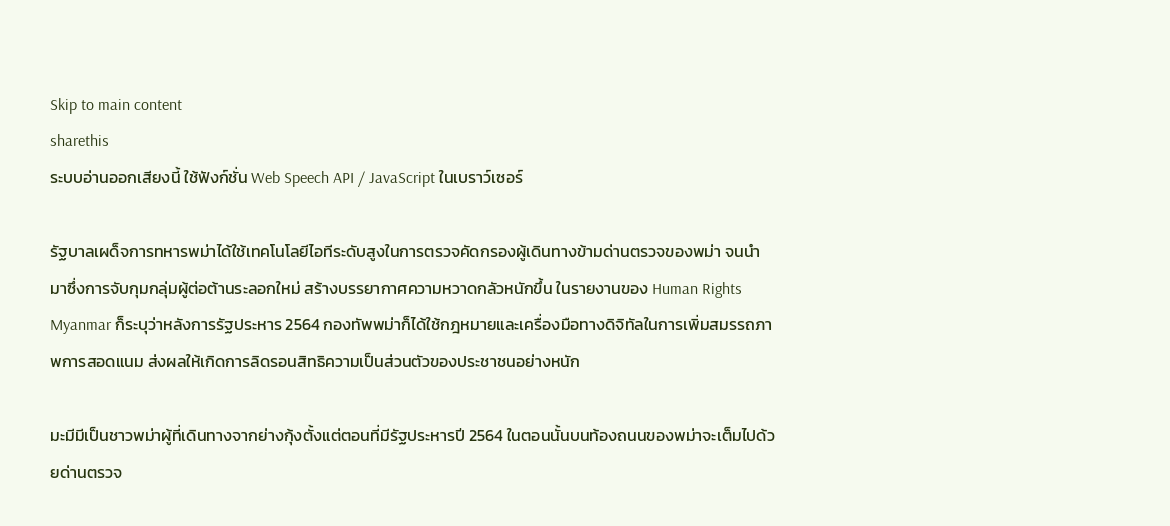Skip to main content
sharethis
ระบบอ่านออกเสียงนี้ ใช้ฟังก์ชั่น Web Speech API / JavaScript ในเบราว์เซอร์

รัฐบาลเผด็จการทหารพม่าได้ใช้เทคโนโลยีไอทีระดับสูงในการตรวจคัดกรองผู้เดินทางข้ามด่านตรวจของพม่า จนนำมาซึ่งการจับกุมกลุ่มผู้ต่อต้านระลอกใหม่ สร้างบรรยากาศความหวาดกลัวหนักขึ้น ในรายงานของ Human Rights Myanmar ก็ระบุว่าหลังการรัฐประหาร 2564 กองทัพพม่าก็ได้ใช้กฎหมายและเครื่องมือทางดิจิทัลในการเพิ่มสมรรถภาพการสอดแนม ส่งผลให้เกิดการลิดรอนสิทธิความเป็นส่วนตัวของประชาชนอย่างหนัก

มะมีมีเป็นชาวพม่าผู้ที่เดินทางจากย่างกุ้งตั้งแต่ตอนที่มีรัฐประหารปี 2564 ในตอนนั้นบนท้องถนนของพม่าจะเต็มไปด้วยด่านตรวจ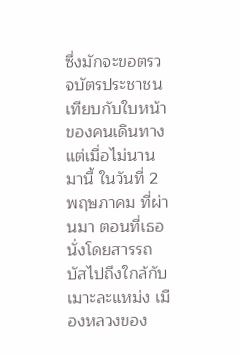ซึ่งมักจะขอตรวจบัตรประชาชนเทียบกับใบหน้าของคนเดินทาง แต่เมื่อไม่นานมานี้ ในวันที่ 2 พฤษภาคม ที่ผ่านมา ตอนที่เธอนั่งโดยสารรถบัสไปถึงใกล้กับเมาะละแหม่ง เมืองหลวงของ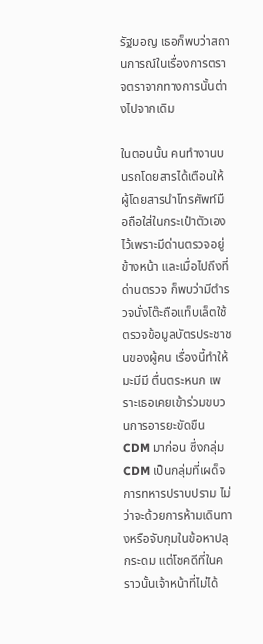รัฐมอญ เธอก็พบว่าสถานการณ์ในเรื่องการตราจตราจากทางการนั้นต่างไปจากเดิม

ในตอนนั้น คนทำงานบนรถโดยสารได้เตือนให้ผู้โดยสารนำโทรศัพท์มือถือใส่ในกระเป๋าตัวเองไว้เพราะมีด่านตรวจอยู่ข้างหน้า และเมื่อไปถึงที่ด่านตรวจ ก็พบว่ามีตำรวจนั่งโต๊ะถือแท็บเล็ตใช้ตรวจข้อมูลบัตรประชาชนของผู้คน เรื่องนี้ทำให้ มะมีมี ตื่นตระหนก เพราะเธอเคยเข้าร่วมขบวนการอารยะขัดขืน CDM มาก่อน ซึ่งกลุ่ม CDM เป็นกลุ่มที่เผด็จการทหารปราบปราม ไม่ว่าจะด้วยการห้ามเดินทางหรือจับกุมในข้อหาปลุกระดม แต่โชคดีที่ในคราวนั้นเจ้าหน้าที่ไม่ได้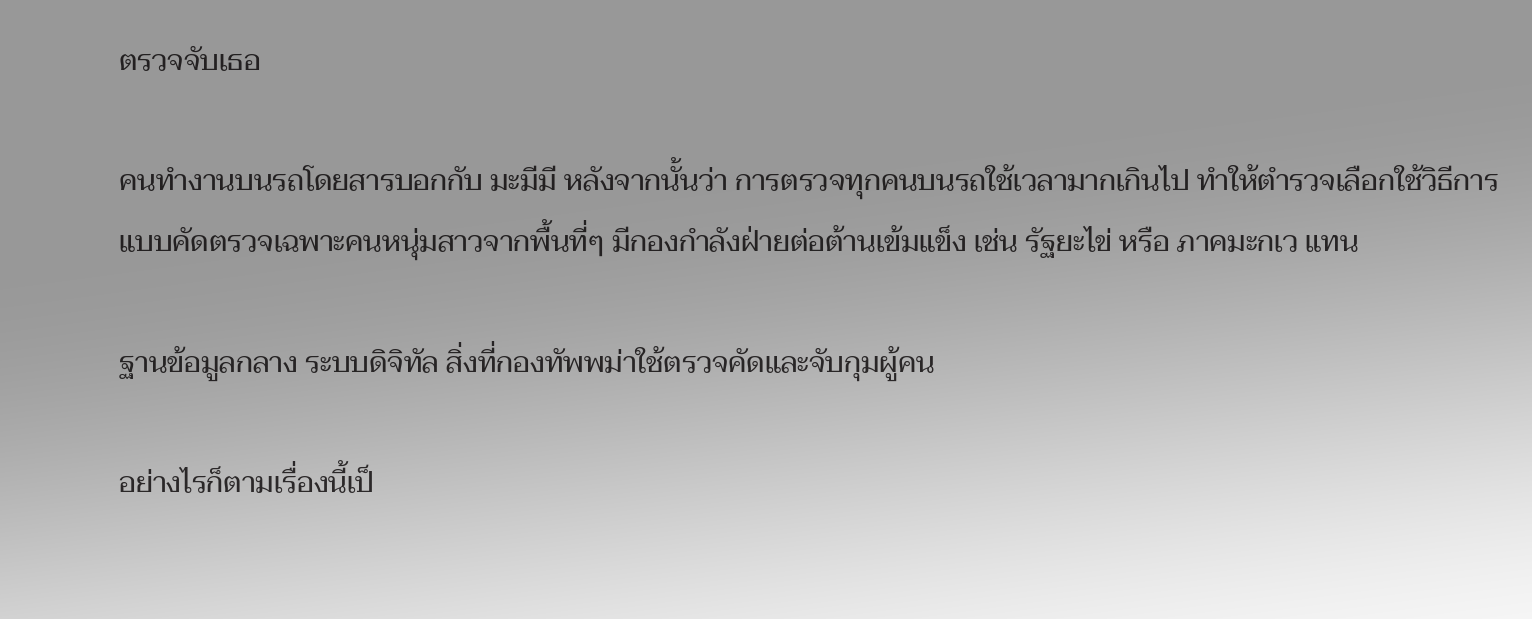ตรวจจับเธอ

คนทำงานบนรถโดยสารบอกกับ มะมีมี หลังจากนั้นว่า การตรวจทุกคนบนรถใช้เวลามากเกินไป ทำให้ตำรวจเลือกใช้วิธีการแบบคัดตรวจเฉพาะคนหนุ่มสาวจากพื้นที่ๆ มีกองกำลังฝ่ายต่อต้านเข้มแข็ง เช่น รัฐยะไข่ หรือ ภาคมะกเว แทน

ฐานข้อมูลกลาง ระบบดิจิทัล สิ่งที่กองทัพพม่าใช้ตรวจคัดและจับกุมผู้คน

อย่างไรก็ตามเรื่องนี้เป็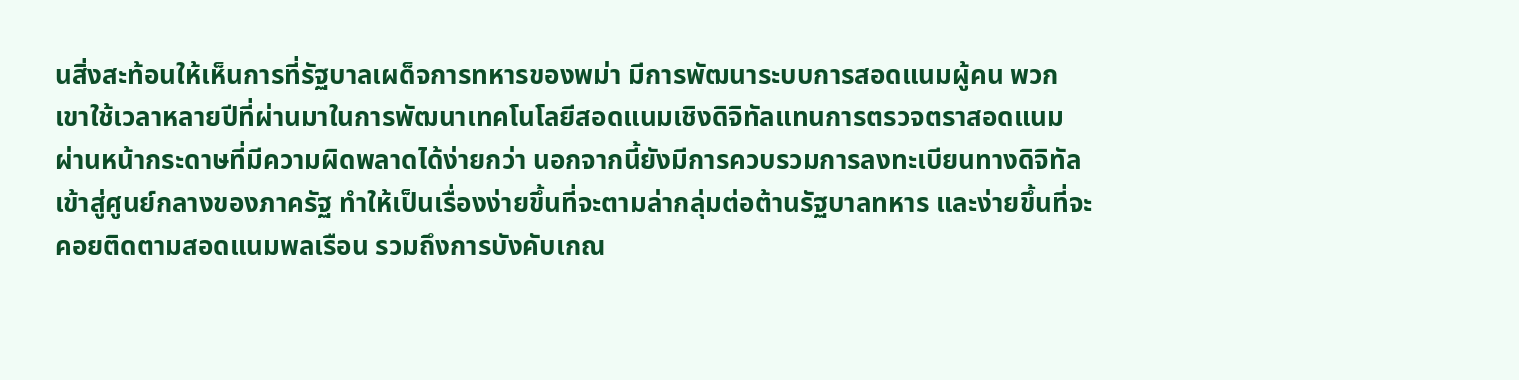นสิ่งสะท้อนให้เห็นการที่รัฐบาลเผด็จการทหารของพม่า มีการพัฒนาระบบการสอดแนมผู้คน พวกเขาใช้เวลาหลายปีที่ผ่านมาในการพัฒนาเทคโนโลยีสอดแนมเชิงดิจิทัลแทนการตรวจตราสอดแนมผ่านหน้ากระดาษที่มีความผิดพลาดได้ง่ายกว่า นอกจากนี้ยังมีการควบรวมการลงทะเบียนทางดิจิทัลเข้าสู่ศูนย์กลางของภาครัฐ ทำให้เป็นเรื่องง่ายขึ้นที่จะตามล่ากลุ่มต่อต้านรัฐบาลทหาร และง่ายขึ้นที่จะคอยติดตามสอดแนมพลเรือน รวมถึงการบังคับเกณ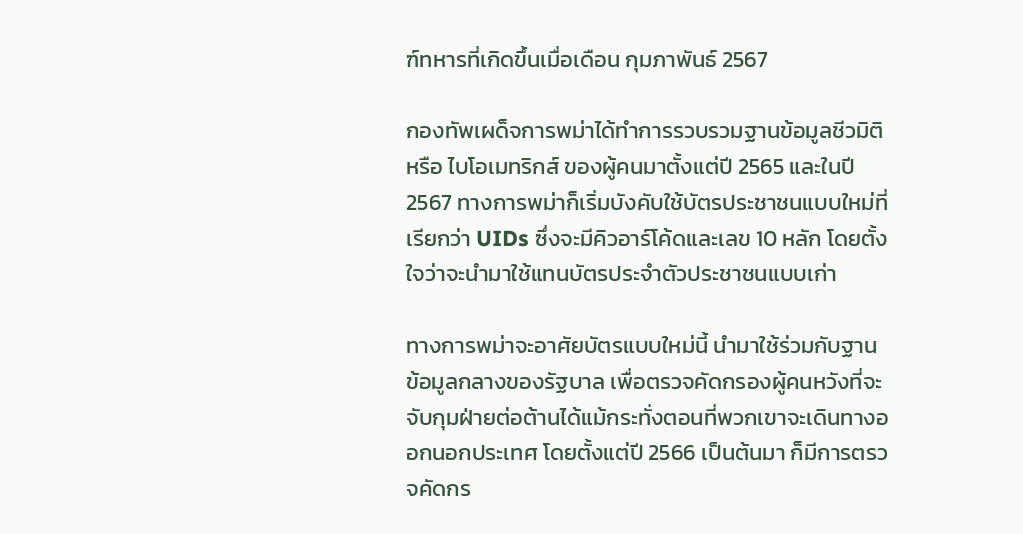ฑ์ทหารที่เกิดขึ้นเมื่อเดือน กุมภาพันธ์ 2567

กองทัพเผด็จการพม่าได้ทำการรวบรวมฐานข้อมูลชีวมิติ หรือ ไบโอเมทริกส์ ของผู้คนมาตั้งแต่ปี 2565 และในปี 2567 ทางการพม่าก็เริ่มบังคับใช้บัตรประชาชนแบบใหม่ที่เรียกว่า UIDs ซึ่งจะมีคิวอาร์โค้ดและเลข 10 หลัก โดยตั้งใจว่าจะนำมาใช้แทนบัตรประจำตัวประชาชนแบบเก่า

ทางการพม่าจะอาศัยบัตรแบบใหม่นี้ นำมาใช้ร่วมกับฐานข้อมูลกลางของรัฐบาล เพื่อตรวจคัดกรองผู้คนหวังที่จะจับกุมฝ่ายต่อต้านได้แม้กระทั่งตอนที่พวกเขาจะเดินทางออกนอกประเทศ โดยตั้งแต่ปี 2566 เป็นต้นมา ก็มีการตรวจคัดกร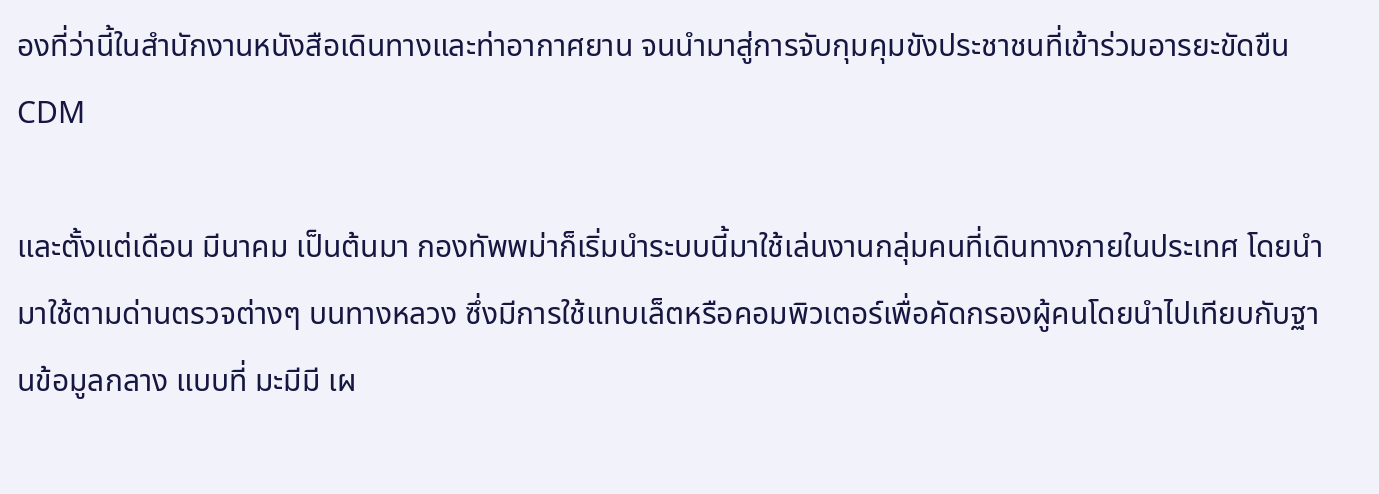องที่ว่านี้ในสำนักงานหนังสือเดินทางและท่าอากาศยาน จนนำมาสู่การจับกุมคุมขังประชาชนที่เข้าร่วมอารยะขัดขืน CDM

และตั้งแต่เดือน มีนาคม เป็นต้นมา กองทัพพม่าก็เริ่มนำระบบนี้มาใช้เล่นงานกลุ่มคนที่เดินทางภายในประเทศ โดยนำมาใช้ตามด่านตรวจต่างๆ บนทางหลวง ซึ่งมีการใช้แทบเล็ตหรือคอมพิวเตอร์เพื่อคัดกรองผู้คนโดยนำไปเทียบกับฐานข้อมูลกลาง แบบที่ มะมีมี เผ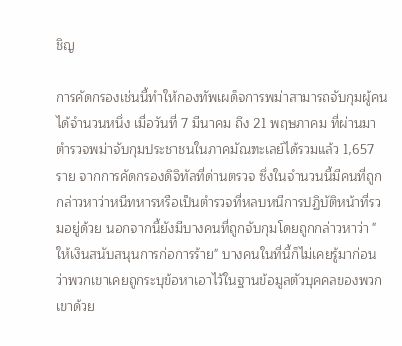ชิญ

การคัดกรองเช่นนี้ทำให้กองทัพเผด็จการพม่าสามารถจับกุมผู้คนได้จำนวนหนึ่ง เมื่อวันที่ 7 มีนาคม ถึง 21 พฤษภาคม ที่ผ่านมา ตำรวจพม่าจับกุมประชาชนในภาคมัณฑะเลย์ได้รวมแล้ว 1,657 ราย จากการคัดกรองดิจิทัลที่ด่านตรวจ ซึ่งในจำนวนนี้มีคนที่ถูกกล่าวหาว่าหนีทหารหรือเป็นตำรวจที่หลบหนีการปฏิบัติหน้าที่รวมอยู่ด้วย นอกจากนี้ยังมีบางคนที่ถูกจับกุมโดยถูกกล่าวหาว่า "ให้เงินสนับสนุนการก่อการร้าย" บางคนในที่นี้ก็ไม่เคยรู้มาก่อนว่าพวกเขาเคยถูกระบุข้อหาเอาไว้ในฐานข้อมูลตัวบุคคลของพวกเขาด้วย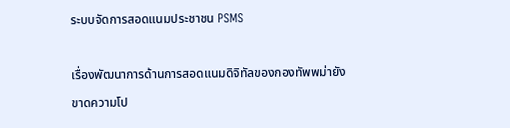ระบบจัดการสอดแนมประชาชน PSMS

เรื่องพัฒนาการด้านการสอดแนมดิจิทัลของกองทัพพม่ายังขาดความโป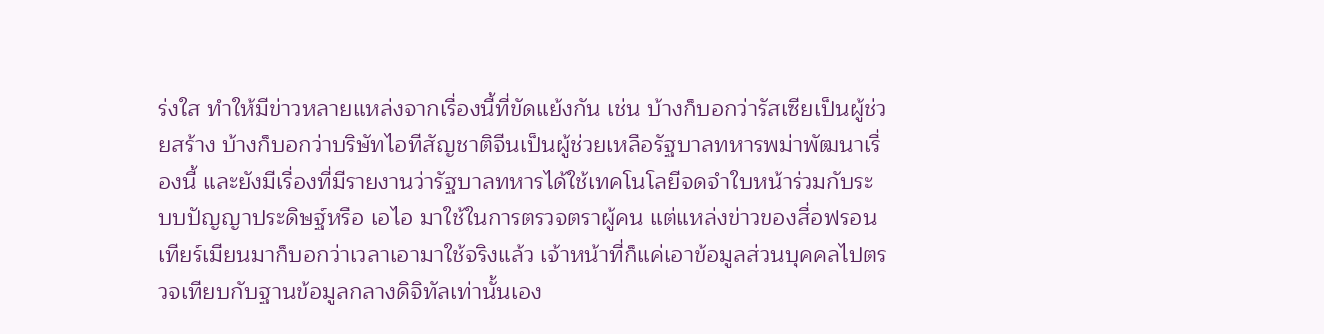ร่งใส ทำให้มีข่าวหลายแหล่งจากเรื่องนี้ที่ขัดแย้งกัน เช่น บ้างก็บอกว่ารัสเซียเป็นผู้ช่วยสร้าง บ้างก็บอกว่าบริษัทไอทีสัญชาติจีนเป็นผู้ช่วยเหลือรัฐบาลทหารพม่าพัฒนาเรื่องนี้ และยังมีเรื่องที่มีรายงานว่ารัฐบาลทหารได้ใช้เทคโนโลยีจดจำใบหน้าร่วมกับระบบปัญญาประดิษฐ์หรือ เอไอ มาใช้ในการตรวจตราผู้คน แต่แหล่งข่าวของสื่อฟรอนเทียร์เมียนมาก็บอกว่าเวลาเอามาใช้จริงแล้ว เจ้าหน้าที่ก็แค่เอาข้อมูลส่วนบุคคลไปตรวจเทียบกับฐานข้อมูลกลางดิจิทัลเท่านั้นเอง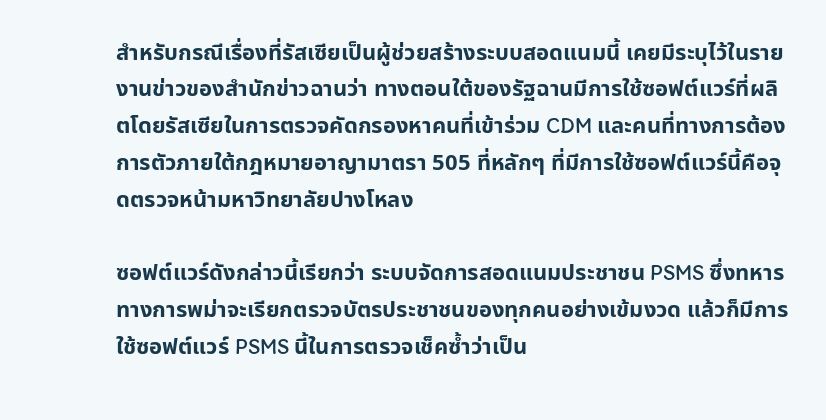สำหรับกรณีเรื่องที่รัสเซียเป็นผู้ช่วยสร้างระบบสอดแนมนี้ เคยมีระบุไว้ในรายงานข่าวของสำนักข่าวฉานว่า ทางตอนใต้ของรัฐฉานมีการใช้ซอฟต์แวร์ที่ผลิตโดยรัสเซียในการตรวจคัดกรองหาคนที่เข้าร่วม CDM และคนที่ทางการต้องการตัวภายใต้กฎหมายอาญามาตรา 505 ที่หลักๆ ที่มีการใช้ซอฟต์แวร์นี้คือจุดตรวจหน้ามหาวิทยาลัยปางโหลง

ซอฟต์แวร์ดังกล่าวนี้เรียกว่า ระบบจัดการสอดแนมประชาชน PSMS ซึ่งทหารทางการพม่าจะเรียกตรวจบัตรประชาชนของทุกคนอย่างเข้มงวด แล้วก็มีการใช้ซอฟต์แวร์ PSMS นี้ในการตรวจเช็คซ้ำว่าเป็น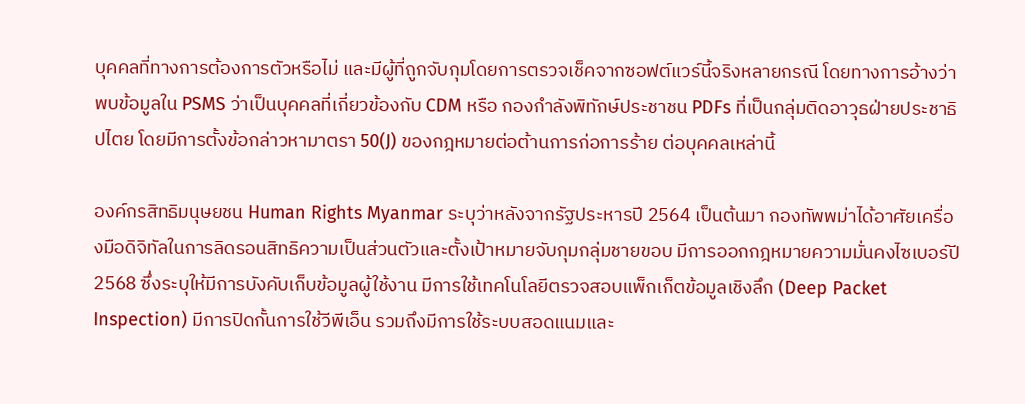บุคคลที่ทางการต้องการตัวหรือไม่ และมีผู้ที่ถูกจับกุมโดยการตรวจเช็คจากซอฟต์แวร์นี้จริงหลายกรณี โดยทางการอ้างว่าพบข้อมูลใน PSMS ว่าเป็นบุคคลที่เกี่ยวข้องกับ CDM หรือ กองกำลังพิทักษ์ประชาชน PDFs ที่เป็นกลุ่มติดอาวุธฝ่ายประชาธิปไตย โดยมีการตั้งข้อกล่าวหามาตรา 50(J) ของกฎหมายต่อต้านการก่อการร้าย ต่อบุคคลเหล่านี้

องค์กรสิทธิมนุษยชน Human Rights Myanmar ระบุว่าหลังจากรัฐประหารปี 2564 เป็นต้นมา กองทัพพม่าได้อาศัยเครื่องมือดิจิทัลในการลิดรอนสิทธิความเป็นส่วนตัวและตั้งเป้าหมายจับกุมกลุ่มชายขอบ มีการออกกฎหมายความมั่นคงไซเบอร์ปี 2568 ซึ่งระบุให้มีการบังคับเก็บข้อมูลผู้ใช้งาน มีการใช้เทคโนโลยีตรวจสอบแพ็กเก็ตข้อมูลเชิงลึก (Deep Packet Inspection) มีการปิดกั้นการใช้วีพีเอ็น รวมถึงมีการใช้ระบบสอดแนมและ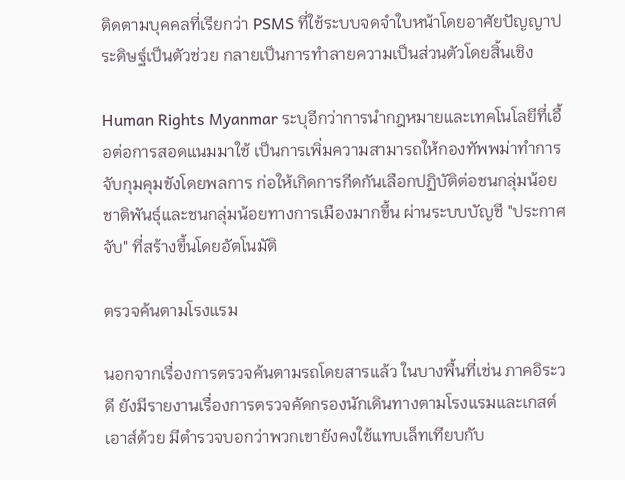ติดตามบุคคลที่เรียกว่า PSMS ที่ใช้ระบบจดจำใบหน้าโดยอาศัยปัญญาประดิษฐ์เป็นตัวช่วย กลายเป็นการทำลายความเป็นส่วนตัวโดยสิ้นเชิง

Human Rights Myanmar ระบุอีกว่าการนำกฎหมายและเทคโนโลยีที่เอื้อต่อการสอดแนมมาใช้ เป็นการเพิ่มความสามารถให้กองทัพพม่าทำการจับกุมคุมขังโดยพลการ ก่อให้เกิดการกีดกันเลือกปฏิบัติต่อชนกลุ่มน้อยชาติพันธุ์และชนกลุ่มน้อยทางการเมืองมากขึ้น ผ่านระบบบัญชี "ประกาศจับ" ที่สร้างขึ้นโดยอัตโนมัติ

ตรวจค้นตามโรงแรม

นอกจากเรื่องการตรวจค้นตามรถโดยสารแล้ว ในบางพื้นที่เช่น ภาคอิระวดี ยังมีรายงานเรื่องการตรวจคัดกรองนักเดินทางตามโรงแรมและเกสต์เอาส์ด้วย มีตำรวจบอกว่าพวกเขายังคงใช้แทบเล็ทเทียบกับ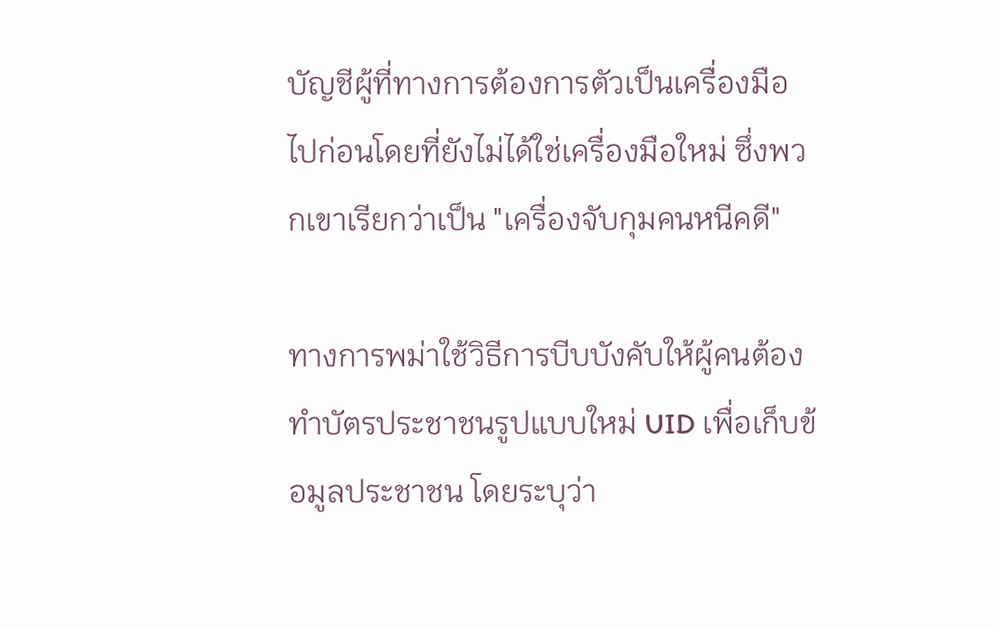บัญชีผู้ที่ทางการต้องการตัวเป็นเครื่องมือไปก่อนโดยที่ยังไม่ได้ใช่เครื่องมือใหม่ ซึ่งพวกเขาเรียกว่าเป็น "เครื่องจับกุมคนหนีคดี"

ทางการพม่าใช้วิธีการบีบบังคับให้ผู้คนต้องทำบัตรประชาชนรูปแบบใหม่ UID เพื่อเก็บข้อมูลประชาชน โดยระบุว่า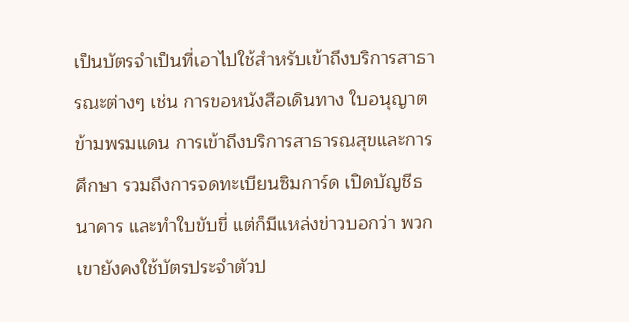เป็นบัตรจำเป็นที่เอาไปใช้สำหรับเข้าถึงบริการสาธารณะต่างๆ เช่น การขอหนังสือเดินทาง ใบอนุญาตข้ามพรมแดน การเข้าถึงบริการสาธารณสุขและการศึกษา รวมถึงการจดทะเบียนซิมการ์ด เปิดบัญชีธนาคาร และทำใบขับขี่ แต่ก็มีแหล่งข่าวบอกว่า พวกเขายังคงใช้บัตรประจำตัวป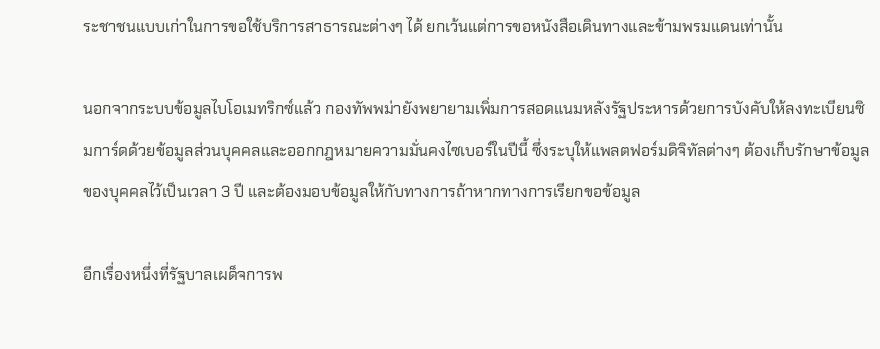ระชาชนแบบเก่าในการขอใช้บริการสาธารณะต่างๆ ได้ ยกเว้นแต่การขอหนังสือเดินทางและข้ามพรมแดนเท่านั้น

นอกจากระบบข้อมูลไบโอเมทริกซ์แล้ว กองทัพพม่ายังพยายามเพิ่มการสอดแนมหลังรัฐประหารด้วยการบังคับให้ลงทะเบียนซิมการ์ดด้วยข้อมูลส่วนบุคคลและออกกฎหมายความมั่นคงไซเบอร์ในปีนี้ ซึ่งระบุให้แพลตฟอร์มดิจิทัลต่างๆ ต้องเก็บรักษาข้อมูลของบุคคลไว้เป็นเวลา 3 ปี และต้องมอบข้อมูลให้กับทางการถ้าหากทางการเรียกขอข้อมูล

อีกเรื่องหนึ่งที่รัฐบาลเผด็จการพ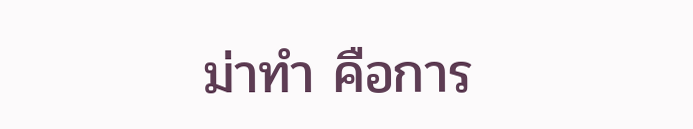ม่าทำ คือการ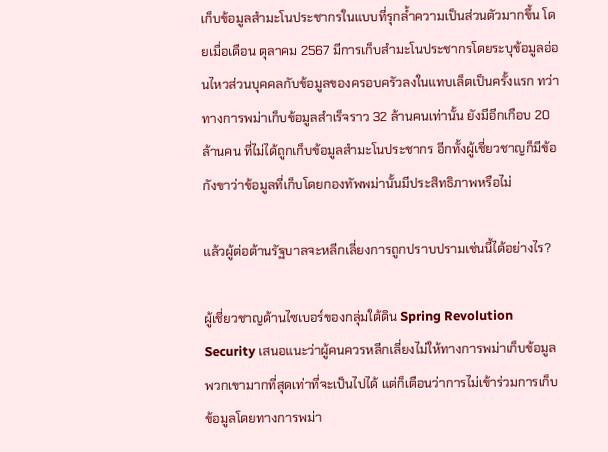เก็บข้อมูลสำมะโนประชากรในแบบที่รุกล้ำความเป็นส่วนตัวมากขึ้น โดยเมื่อเดือน ตุลาคม 2567 มีการเก็บสำมะโนประชากรโดยระบุข้อมูลอ่อนไหวส่วนบุคคลกับข้อมูลของครอบครัวลงในแทบเล็ตเป็นครั้งแรก ทว่าทางการพม่าเก็บข้อมูลสำเร็จราว 32 ล้านคนเท่านั้น ยังมีอีกเกือบ 20 ล้านคน ที่ไม่ได้ถูกเก็บข้อมูลสำมะโนประชากร อีกทั้งผู้เชี่ยวชาญก็มีข้อกังขาว่าข้อมูลที่เก็บโดยกองทัพพม่านั้นมีประสิทธิภาพหรือไม่

แล้วผู้ต่อต้านรัฐบาลจะหลีกเลี่ยงการถูกปราบปรามเช่นนี้ได้อย่างไร?

ผู้เชี่ยวชาญด้านไซเบอร์ของกลุ่มใต้ดิน Spring Revolution Security เสนอแนะว่าผู้คนควรหลีกเลี่ยงไม่ให้ทางการพม่าเก็บข้อมูลพวกเขามากที่สุดเท่าที่จะเป็นไปได้ แต่ก็เตือนว่าการไม่เข้าร่วมการเก็บข้อมูลโดยทางการพม่า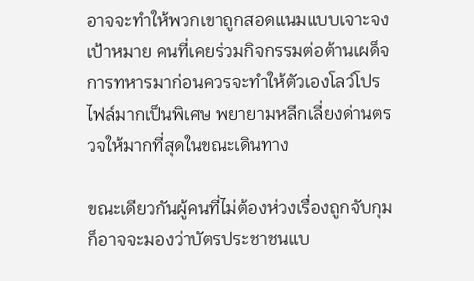อาจจะทำให้พวกเขาถูกสอดแนมแบบเจาะจงเป้าหมาย คนที่เคยร่วมกิจกรรมต่อต้านเผด็จการทหารมาก่อนควรจะทำให้ตัวเองโลว์โปรไฟล์มากเป็นพิเศษ พยายามหลีกเลี่ยงด่านตรวจให้มากที่สุดในขณะเดินทาง

ขณะเดียวกันผู้คนที่ไม่ต้องห่วงเรื่องถูกจับกุมก็อาจจะมองว่าบัตรประชาชนแบ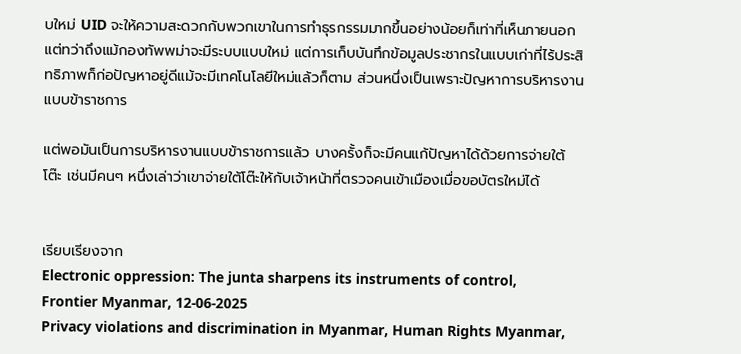บใหม่ UID จะให้ความสะดวกกับพวกเขาในการทำธุรกรรมมากขึ้นอย่างน้อยก็เท่าที่เห็นภายนอก แต่ทว่าถึงแม้กองทัพพม่าจะมีระบบแบบใหม่ แต่การเก็บบันทึกข้อมูลประชากรในแบบเก่าที่ไร้ประสิทธิภาพก็ก่อปัญหาอยู่ดีแม้จะมีเทคโนโลยีใหม่แล้วก็ตาม ส่วนหนึ่งเป็นเพราะปัญหาการบริหารงานแบบข้าราชการ

แต่พอมันเป็นการบริหารงานแบบข้าราชการแล้ว บางครั้งก็จะมีคนแก้ปัญหาได้ด้วยการจ่ายใต้โต๊ะ เช่นมีคนๆ หนึ่งเล่าว่าเขาจ่ายใต้โต๊ะให้กับเจ้าหน้าที่ตรวจคนเข้าเมืองเมื่อขอบัตรใหม่ได้


เรียบเรียงจาก
Electronic oppression: The junta sharpens its instruments of control, Frontier Myanmar, 12-06-2025
Privacy violations and discrimination in Myanmar, Human Rights Myanmar,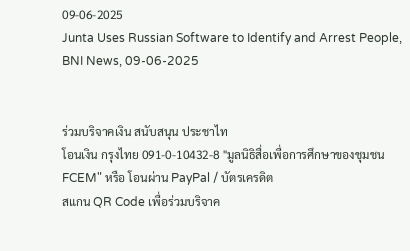09-06-2025
Junta Uses Russian Software to Identify and Arrest People, BNI News, 09-06-2025


ร่วมบริจาคเงิน สนับสนุน ประชาไท
โอนเงิน กรุงไทย 091-0-10432-8 "มูลนิธิสื่อเพื่อการศึกษาของชุมชน FCEM" หรือ โอนผ่าน PayPal / บัตรเครดิต
สแกน QR Code เพื่อร่วมบริจาค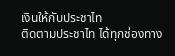เงินให้กับประชาไท
ติดตามประชาไท ได้ทุกช่องทาง